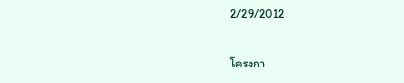2/29/2012

โครงกา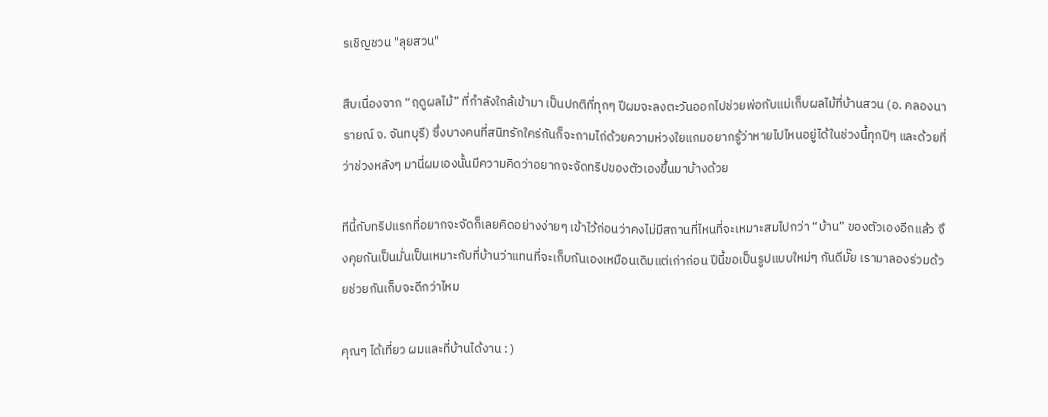รเชิญชวน "ลุยสวน"

สืบเนื่องจาก “ฤดูผลไม้” ที่กำลังใกล้เข้ามา เป็นปกติที่ทุกๆ ปีผมจะลงตะวันออกไปช่วยพ่อกับแม่เก็บผลไม้ที่บ้านสวน (อ. คลองนารายณ์ จ. จันทบุรี) ซึ่งบางคนที่สนิทรักใคร่กันก็จะถามไถ่ด้วยความห่วงใยแกมอยากรู้ว่าหายไปไหนอยู่ได้ในช่วงนี้ทุกปีๆ และด้วยที่ว่าช่วงหลังๆ มานี่ผมเองนั้นมีความคิดว่าอยากจะจัดทริปของตัวเองขึ้นมาบ้างด้วย

ทีนี้กับทริปแรกที่อยากจะจัดก็เลยคิดอย่างง่ายๆ เข้าไว้ก่อนว่าคงไม่มีสถานที่ไหนที่จะเหมาะสมไปกว่า “บ้าน” ของตัวเองอีกแล้ว จึงคุยกันเป็นมั่นเป็นเหมาะกับที่บ้านว่าแทนที่จะเก็บกันเองเหมือนเดิมแต่เก่าก่อน ปีนี้ขอเป็นรูปแบบใหม่ๆ กันดีมั๊ย เรามาลองร่วมด้วยช่วยกันเก็บจะดีกว่าไหม

คุณๆ ได้เที่ยว ผมและที่บ้านได้งาน : )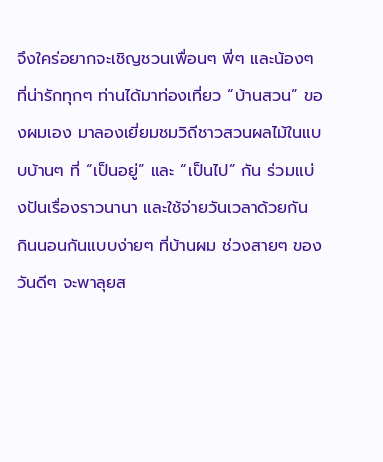จึงใคร่อยากจะเชิญชวนเพื่อนๆ พี่ๆ และน้องๆ ที่น่ารักทุกๆ ท่านได้มาท่องเที่ยว “บ้านสวน” ของผมเอง มาลองเยี่ยมชมวิถีชาวสวนผลไม้ในแบบบ้านๆ ที่ “เป็นอยู่” และ “เป็นไป” กัน ร่วมแบ่งปันเรื่องราวนานา และใช้จ่ายวันเวลาด้วยกัน กินนอนกันแบบง่ายๆ ที่บ้านผม ช่วงสายๆ ของวันดีๆ จะพาลุยส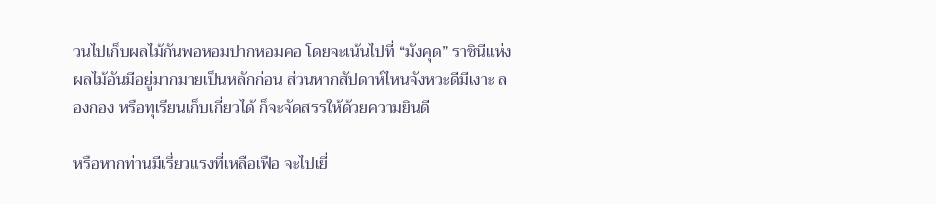วนไปเก็บผลไม้กันพอหอมปากหอมคอ โดยจะเน้นไปที่ “มังคุด” ราชินีแห่งผลไม้อันมีอยู่มากมายเป็นหลักก่อน ส่วนหากสัปดาห์ไหนจังหวะดีมีเงาะ ลองกอง หรือทุเรียนเก็บเกี่ยวได้ ก็จะจัดสรรให้ด้วยความยินดี

หรือหากท่านมีเรี่ยวแรงที่เหลือเฟือ จะไปเยี่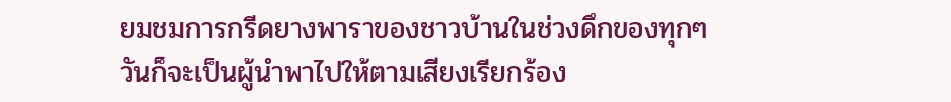ยมชมการกรีดยางพาราของชาวบ้านในช่วงดึกของทุกๆ วันก็จะเป็นผู้นำพาไปให้ตามเสียงเรียกร้อง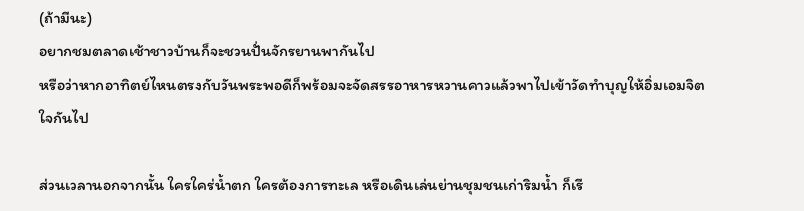(ถ้ามีนะ)
อยากชมตลาดเช้าชาวบ้านก็จะชวนปั่นจักรยานพากันไป
หรือว่าหากอาทิตย์ไหนตรงกับวันพระพอดีก็พร้อมจะจัดสรรอาหารหวานคาวแล้วพาไปเข้าวัดทำบุญให้อิ่มเอมจิตใจกันไป

ส่วนเวลานอกจากนั้น ใครใคร่น้ำตก ใครต้องการทะเล หรือเดินเล่นย่านชุมชนเก่าริมน้ำ ก็เรี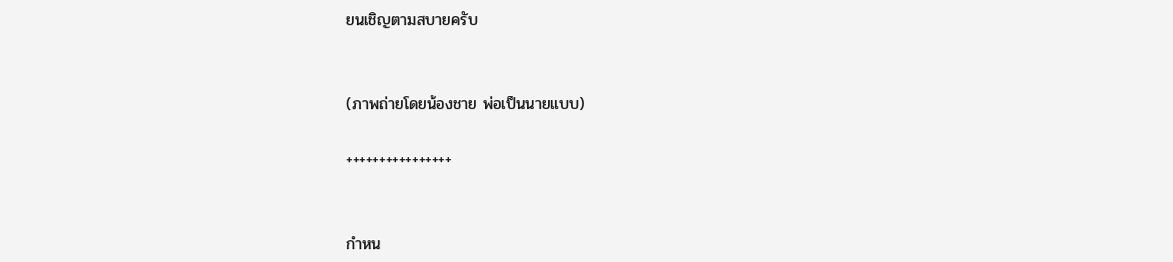ยนเชิญตามสบายครับ


(ภาพถ่ายโดยน้องชาย พ่อเป็นนายแบบ)

++++++++++++++++


กำหน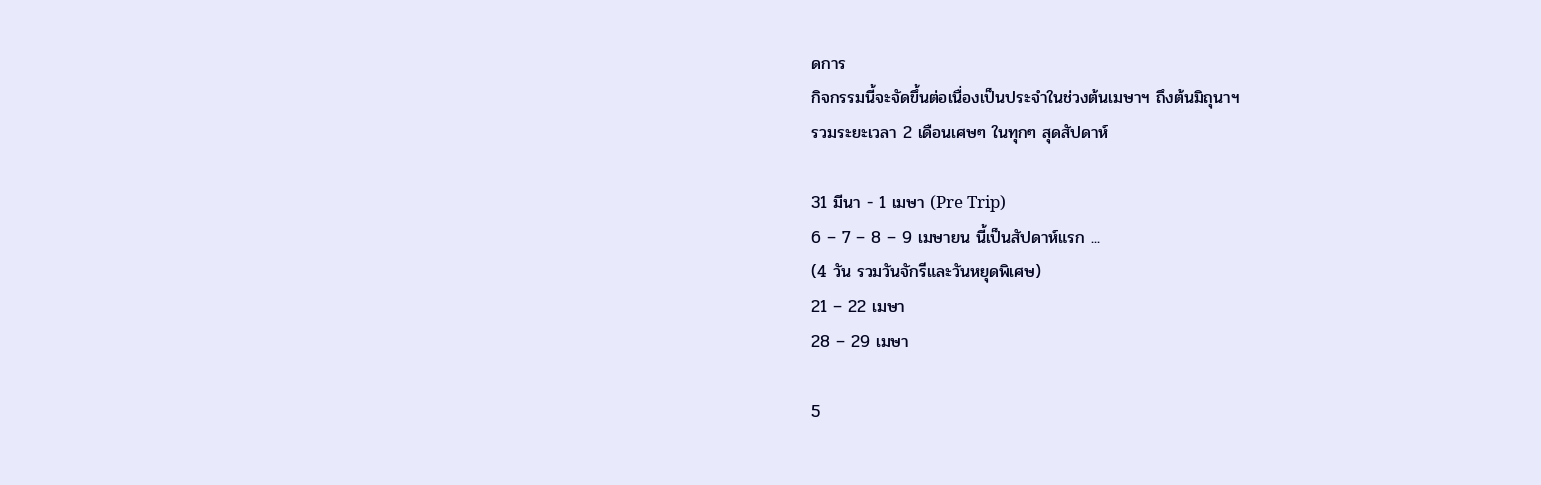ดการ
กิจกรรมนี้จะจัดขึ้นต่อเนื่องเป็นประจำในช่วงต้นเมษาฯ ถึงต้นมิถุนาฯ
รวมระยะเวลา 2 เดือนเศษๆ ในทุกๆ สุดสัปดาห์

31 มีนา - 1 เมษา (Pre Trip)
6 – 7 – 8 – 9 เมษายน นี้เป็นสัปดาห์แรก ...
(4 วัน รวมวันจักรีและวันหยุดพิเศษ)
21 – 22 เมษา
28 – 29 เมษา

5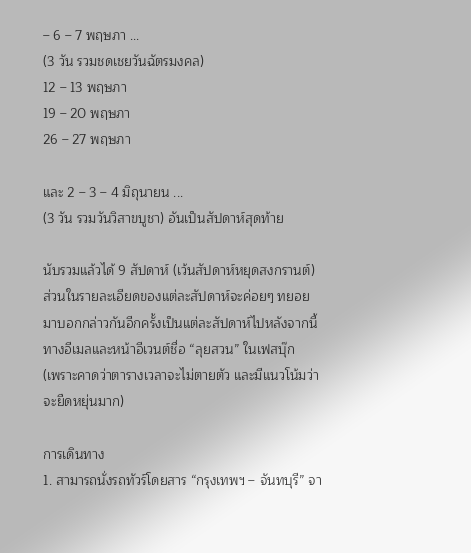– 6 – 7 พฤษภา ...
(3 วัน รวมชดเชยวันฉัตรมงคล)
12 – 13 พฤษภา
19 – 20 พฤษภา
26 – 27 พฤษภา

และ 2 – 3 – 4 มิถุนายน ...
(3 วัน รวมวันวิสาขบูชา) อันเป็นสัปดาห์สุดท้าย

นับรวมแล้วได้ 9 สัปดาห์ (เว้นสัปดาห์หยุดสงกรานต์)
ส่วนในรายละเอียดของแต่ละสัปดาห์จะค่อยๆ ทยอยมาบอกกล่าวกันอีกครั้งเป็นแต่ละสัปดาห์ไปหลังจากนี้ทางอีเมลและหน้าอีเวนต์ชื่อ “ลุยสวน” ในเฟสบุ๊ก
(เพราะคาดว่าตารางเวลาจะไม่ตายตัว และมีแนวโน้มว่าจะยืดหยุ่นมาก)

การเดินทาง
1. สามารถนั่งรถทัวร์โดยสาร “กรุงเทพฯ – จันทบุรี” จา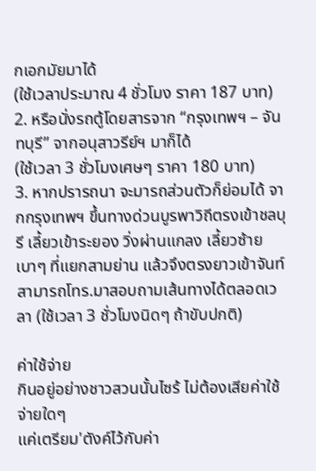กเอกมัยมาได้
(ใช้เวลาประมาณ 4 ชั่วโมง ราคา 187 บาท)
2. หรือนั่งรถตู้โดยสารจาก “กรุงเทพฯ – จันทบุรี” จากอนุสาวรีย์ฯ มาก็ได้
(ใช้เวลา 3 ชั่วโมงเศษๆ ราคา 180 บาท)
3. หากปรารถนา จะมารถส่วนตัวก็ย่อมได้ จากกรุงเทพฯ ขึ้นทางด่วนบูรพาวิถีตรงเข้าชลบุรี เลี้ยวเข้าระยอง วิ่งผ่านแกลง เลี้ยวซ้ายเบาๆ ที่แยกสามย่าน แล้วจึงตรงยาวเข้าจันท์ สามารถโทร.มาสอบถามเส้นทางได้ตลอดเวลา (ใช้เวลา 3 ชั่วโมงนิดๆ ถ้าขับปกติ)

ค่าใช้จ่าย
กินอยู่อย่างชาวสวนนั้นไซร้ ไม่ต้องเสียค่าใช้จ่ายใดๆ
แค่เตรียม'ตังค์ไว้กับค่า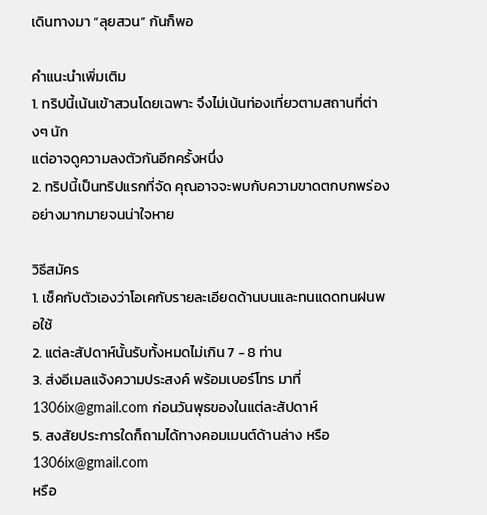เดินทางมา “ลุยสวน” กันก็พอ

คำแนะนำเพิ่มเติม
1. ทริปนี้เน้นเข้าสวนโดยเฉพาะ จึงไม่เน้นท่องเที่ยวตามสถานที่ต่างๆ นัก
แต่อาจดูความลงตัวกันอีกครั้งหนึ่ง
2. ทริปนี้เป็นทริปแรกที่จัด คุณอาจจะพบกับความขาดตกบกพร่องอย่างมากมายจนน่าใจหาย

วิธีสมัคร
1. เช็คกับตัวเองว่าโอเคกับรายละเอียดด้านบนและทนแดดทนฝนพอใช้
2. แต่ละสัปดาห์นั้นรับทั้งหมดไม่เกิน 7 - 8 ท่าน
3. ส่งอีเมลแจ้งความประสงค์ พร้อมเบอร์โทร มาที่ 1306ix@gmail.com ก่อนวันพุธของในแต่ละสัปดาห์
5. สงสัยประการใดก็ถามได้ทางคอมเมนต์ด้านล่าง หรือ 1306ix@gmail.com
หรือ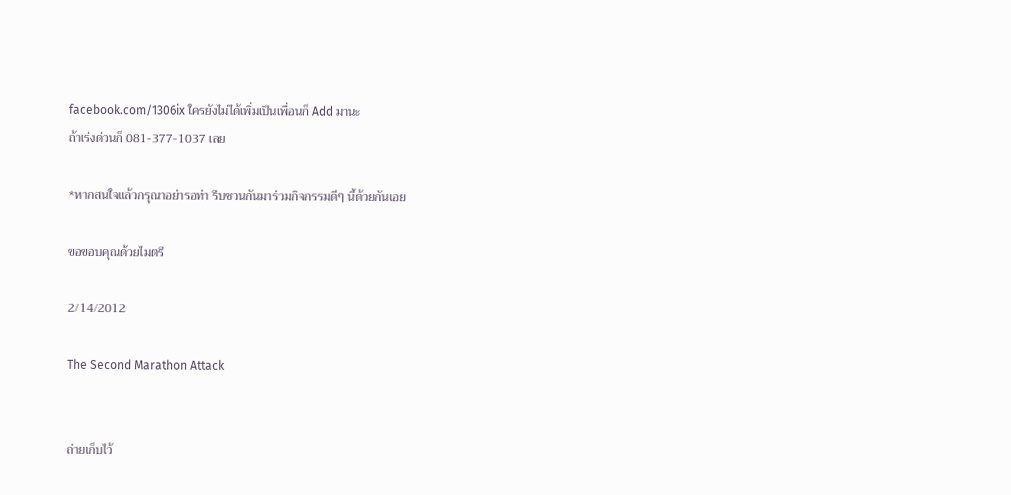facebook.com/1306ix ใครยังไม่ได้เพิ่มเป็นเพื่อนก็ Add มานะ
ถ้าเร่งด่วนก็ 081-377-1037 เลย

*หากสนใจแล้วกรุณาอย่ารอท่า รีบชวนกันมาร่วมกิจกรรมดีๆ นี้ด้วยกันเอย

ขอขอบคุณด้วยไมตรี

2/14/2012

The Second Marathon Attack


ถ่ายเก็บไว้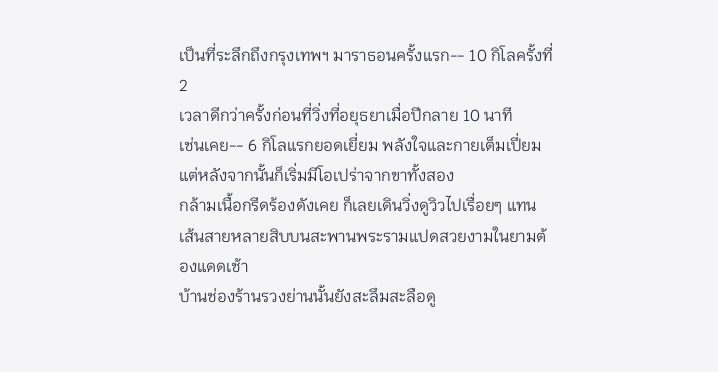เป็นที่ระลึกถึงกรุงเทพฯ มาราธอนครั้งแรก-- 10 กิโลครั้งที่ 2
เวลาดีกว่าครั้งก่อนที่วิ่งที่อยุธยาเมื่อปีกลาย 10 นาที
เช่นเคย-- 6 กิโลแรกยอดเยี่ยม พลังใจและกายเต็มเปี่ยม
แต่หลังจากนั้นก็เริ่มมีโอเปร่าจากขาทั้งสอง
กล้ามเนื้อกรีดร้องดังเคย ก็เลยเดินวิ่งดูวิวไปเรื่อยๆ แทน
เส้นสายหลายสิบบนสะพานพระรามแปดสวยงามในยามต้องแดดเช้า
บ้านช่องร้านรวงย่านนั้นยังสะลึมสะลือดู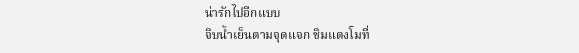น่ารักไปอีกแบบ
จิบน้ำเย็นตามจุดแจก ชิมแตงโมที่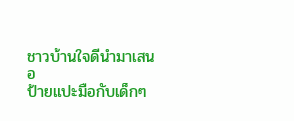ชาวบ้านใจดีนำมาเสนอ
ป้ายแปะมือกับเด็กๆ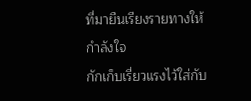ที่มายืนเรียงรายทางให้กำลังใจ
กักเก็บเรี่ยวแรงไว้ใส่กับ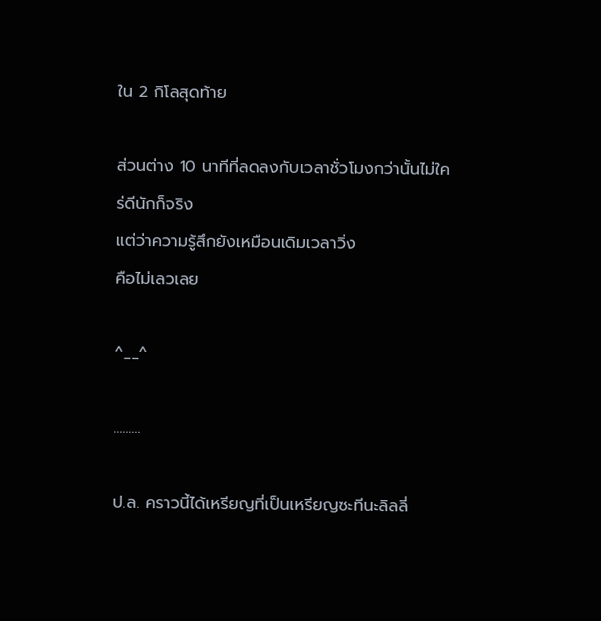ใน 2 กิโลสุดท้าย

ส่วนต่าง 10 นาทีที่ลดลงกับเวลาชั่วโมงกว่านั้นไม่ใคร่ดีนักก็จริง
แต่ว่าความรู้สึกยังเหมือนเดิมเวลาวิ่ง
คือไม่เลวเลย

^__^

.........

ป.ล. คราวนี้ได้เหรียญที่เป็นเหรียญซะทีนะลิลลี่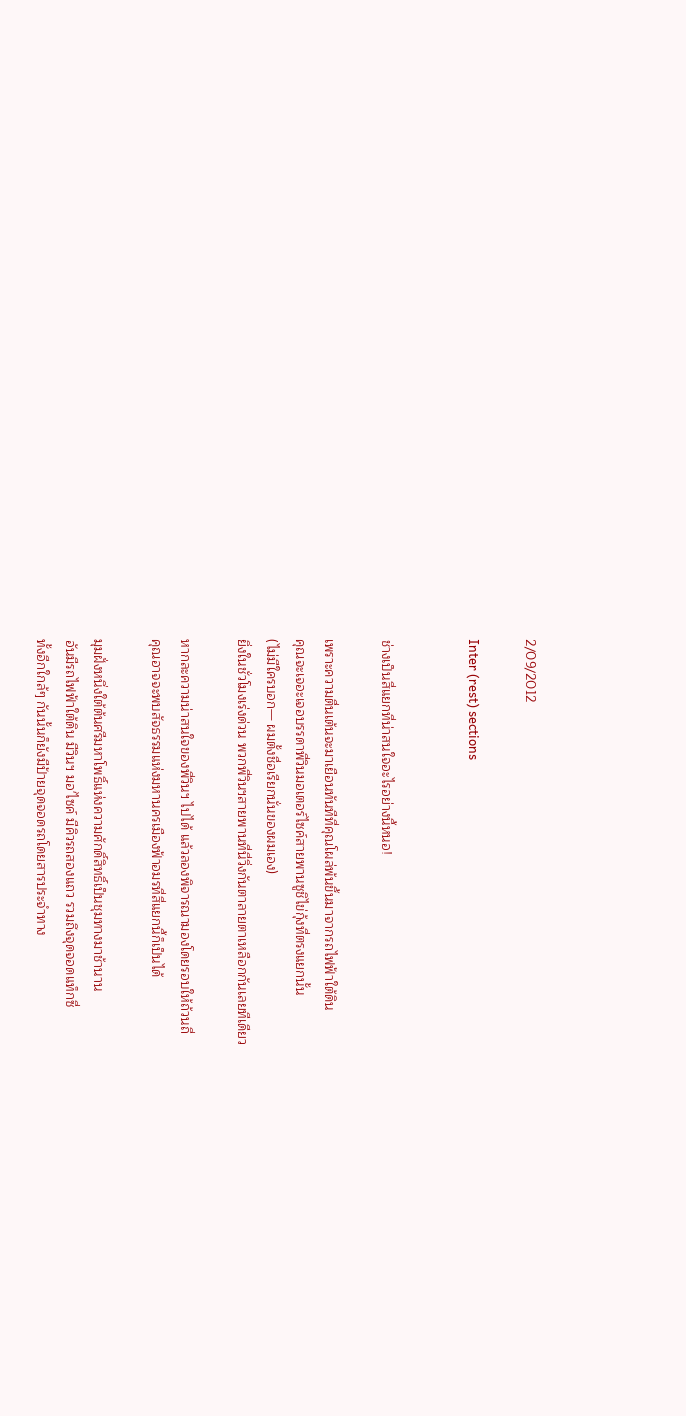2/09/2012

Inter (rest) sections


ช่างเป็นสี่แยกที่น่าสนใจอะไรอย่างนี้หนอ!

เพราะความตื่นเต้นจะมาเยือนทันทีที่คุณโผล่พ้นขึ้นมาจากรถไฟฟ้าใต้ดิน
คุณจะเจอะเจอบรรดาพี่วินมอเตอร์ไซค์สายพานซูชิไข่กุ้งที่ตรงแยกนั้น
(ไม่มีใครบอก— ผมตั้งชื่อเรียกนั่นของผมเอง)
ยิ่งในชั่วโมงเร่งด่วน พวกพี่วินฯสายพานที่นี่วิ่งกันตาลายตาเหลือกกันเลยทีเดียว

หากละความน่าสนใจของพี่วินฯ ไปได้ แล้วลองพิจารณามองโดยรอบให้ถ้วนถี่
คุณอาจจะพบสัจธรรมแห่งมหานครเมืองฟ้าอมรที่สี่แยกนี้ก็เป็นได้

มุมฝั่งหนึ่งใต้ต้นศรีมหาโพธิ์แห่งความศักดิ์สิทธิ์เป็นชุมทางมาช้านาน
อันมีรถไฟฟ้าใต้ดิน มีวินฯ มอ'ไซค์ มีคิวรถสองแถว รวมถึงจุดจอดแท็กซี่
ทั้งอีกใกล้ๆ กันนั้นก็ยังมีป้ายจุดจอดรถโดยสารประจำทาง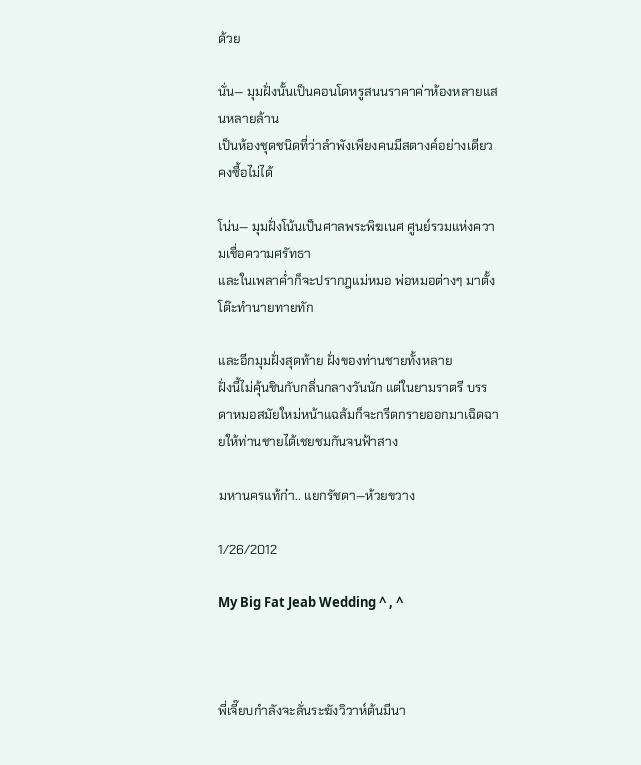ด้วย

นั่น— มุมฝั่งนั้นเป็นคอนโดหรูสนนราคาค่าห้องหลายแสนหลายล้าน
เป็นห้องชุดชนิดที่ว่าลำพังเพียงคนมีสตางค์อย่างเดียวคงซื้อไม่ได้

โน่น— มุมฝั่งโน้นเป็นศาลพระพิฆเนศ ศูนย์รวมแห่งความเชื่อความศรัทธา
และในเพลาค่ำก็จะปรากฎแม่หมอ พ่อหมอต่างๆ มาตั้งโต๊ะทำนายทายทัก

และอีกมุมฝั่งสุดท้าย ฝั่งของท่านชายทั้งหลาย
ฝั่งนี้ไม่คุ้นชินกับกลิ่นกลางวันนัก แต่ในยามราตรี บรรดาหมอสมัยใหม่หน้าแฉล้มก็จะกรีดกรายออกมาเฉิดฉายให้ท่านชายได้เชยชมกันจนฟ้าสาง

มหานครแท้ก๋า.. แยกรัชดา—ห้วยขวาง

1/26/2012

My Big Fat Jeab Wedding ^ , ^



พี่เจี๊ยบกำลังจะลั่นระฆังวิวาห์ต้นมีนา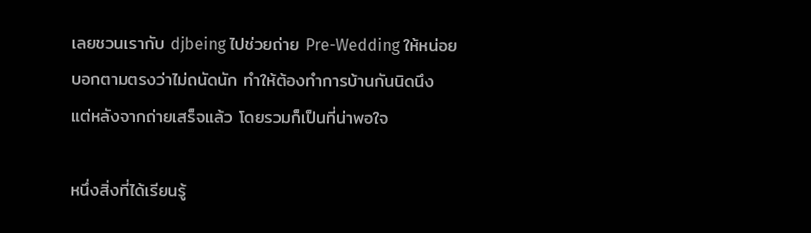เลยชวนเรากับ djbeing ไปช่วยถ่าย Pre-Wedding ให้หน่อย
บอกตามตรงว่าไม่ถนัดนัก ทำให้ต้องทำการบ้านกันนิดนึง
แต่หลังจากถ่ายเสร็จแล้ว โดยรวมก็เป็นที่น่าพอใจ

หนึ่งสิ่งที่ได้เรียนรู้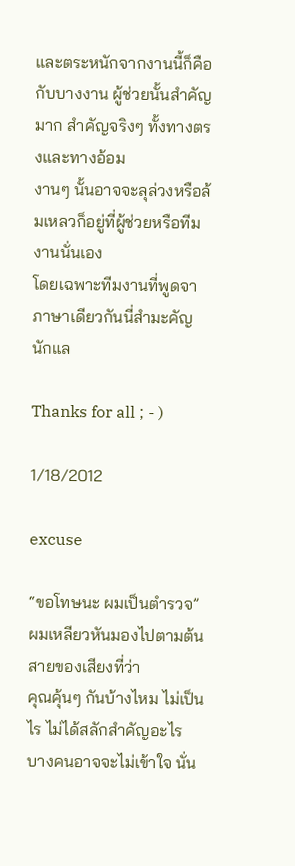และตระหนักจากงานนี้ก็คือ
กับบางงาน ผู้ช่วยนั้นสำคัญมาก สำคัญจริงๆ ทั้งทางตรงและทางอ้อม
งานๆ นั้นอาจจะลุล่วงหรือล้มเหลวก็อยู่ที่ผู้ช่วยหรือทีมงานนั่นเอง
โดยเฉพาะทีมงานที่พูดจาภาษาเดียวกันนี่สำมะคัญนักแล

Thanks for all ; - )

1/18/2012

excuse

“ขอโทษนะ ผมเป็นตำรวจ”
ผมเหลียวหันมองไปตามต้นสายของเสียงที่ว่า
คุณคุ้นๆ กันบ้างไหม ไม่เป็นไร ไม่ได้สลักสำคัญอะไร บางคนอาจจะไม่เข้าใจ นั่น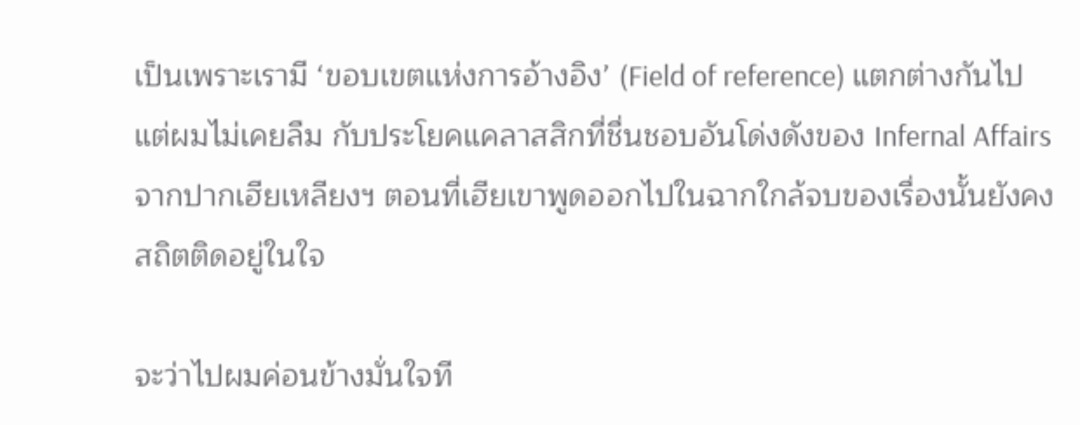เป็นเพราะเรามี ‘ขอบเขตแห่งการอ้างอิง’ (Field of reference) แตกต่างกันไป แต่ผมไม่เคยลืม กับประโยคแคลาสสิกที่ชื่นชอบอันโด่งดังของ Infernal Affairs จากปากเฮียเหลียงฯ ตอนที่เฮียเขาพูดออกไปในฉากใกล้จบของเรื่องนั้นยังคงสถิตติดอยู่ในใจ

จะว่าไปผมค่อนข้างมั่นใจที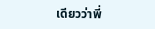เดียวว่าพี่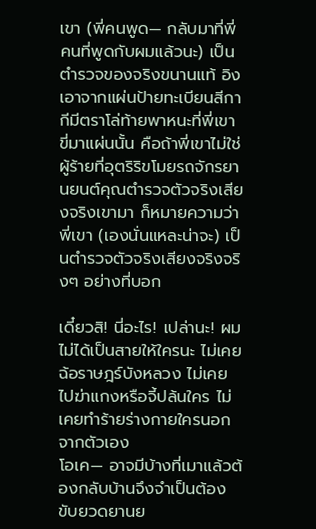เขา (พี่คนพูด— กลับมาที่พี่คนที่พูดกับผมแล้วนะ) เป็นตำรวจของจริงขนานแท้ อิงเอาจากแผ่นป้ายทะเบียนสีกากีมีตราโล่ท้ายพาหนะที่พี่เขาขี่มาแผ่นนั้น คือถ้าพี่เขาไม่ใช่ผู้ร้ายที่อุตริริขโมยรถจักรยานยนต์คุณตำรวจตัวจริงเสียงจริงเขามา ก็หมายความว่าพี่เขา (เองนั่นแหละน่าจะ) เป็นตำรวจตัวจริงเสียงจริงจริงๆ อย่างที่บอก

เดี๋ยวสิ! นี่อะไร! เปล่านะ! ผมไม่ได้เป็นสายให้ใครนะ ไม่เคยฉ้อราษฎร์บังหลวง ไม่เคยไปฆ่าแกงหรือจี้ปล้นใคร ไม่เคยทำร้ายร่างกายใครนอกจากตัวเอง
โอเค— อาจมีบ้างที่เมาแล้วต้องกลับบ้านจึงจำเป็นต้องขับยวดยานย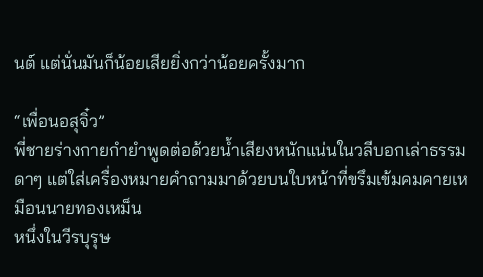นต์ แต่นั่นมันก็น้อยเสียยิ่งกว่าน้อยครั้งมาก

“เพื่อนอสุจิ๋ว”
พี่ชายร่างกายกำยำพูดต่อด้วยน้ำเสียงหนักแน่นในวลีบอกเล่าธรรมดาๆ แต่ใส่เครื่องหมายคำถามมาด้วยบนใบหน้าที่ขรึมเข้มคมคายเหมือนนายทองเหม็น
หนึ่งในวีรบุรุษ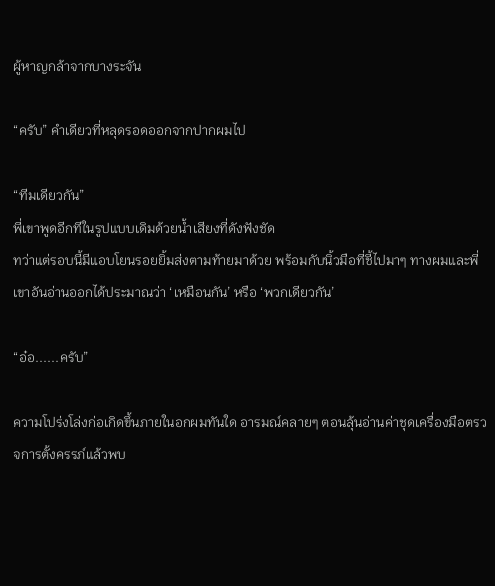ผู้หาญกล้าจากบางระจัน

“ครับ” คำเดียวที่หลุดรอดออกจากปากผมไป

“ทีมเดียวกัน”
พี่เขาพูดอีกทีในรูปแบบเดิมด้วยน้ำเสียงที่ดังฟังชัด
ทว่าแต่รอบนี้มีแอบโยนรอยยิ้มส่งตามท้ายมาด้วย พร้อมกับนิ้วมือที่ชี้ไปมาๆ ทางผมและพี่เขาอันอ่านออกได้ประมาณว่า ‘เหมือนกัน’ หรือ ‘พวกเดียวกัน’

“อ๋อ......ครับ”

ความโปร่งโล่งก่อเกิดขึ้นภายในอกผมทันใด อารมณ์คลายๆ ตอนลุ้นอ่านค่าชุดเครื่องมือตรวจการตั้งครรภ์แล้วพบ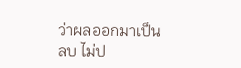ว่าผลออกมาเป็นลบ ไม่ป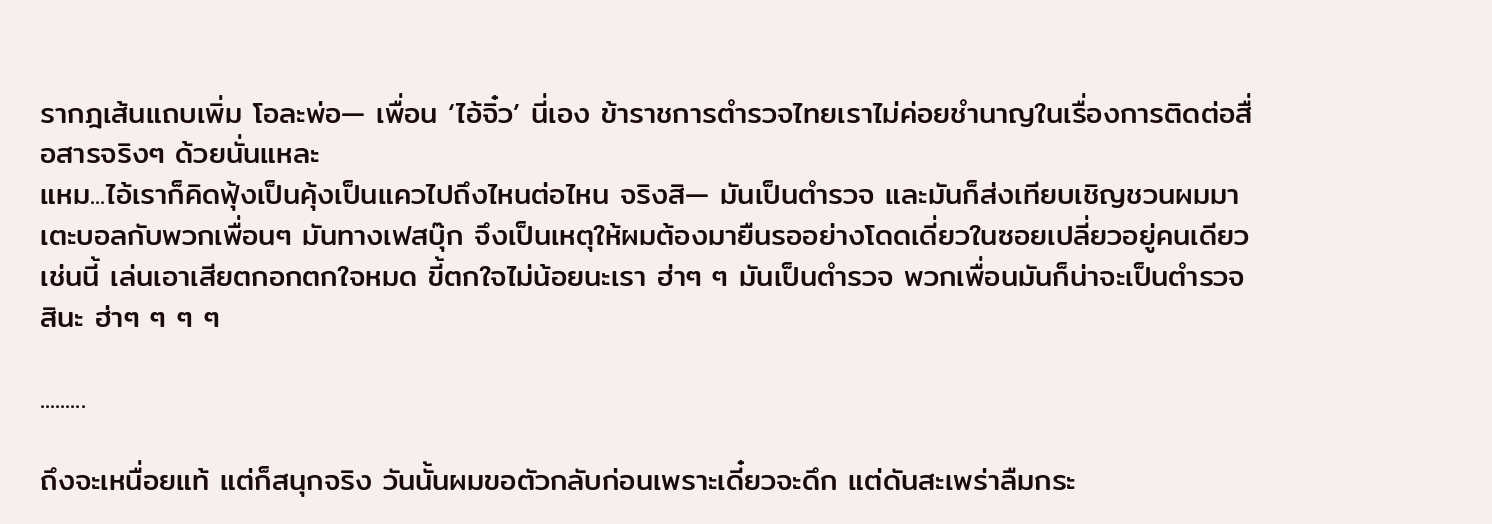รากฎเส้นแถบเพิ่ม โอละพ่อ— เพื่อน ‘ไอ้จิ๋ว’ นี่เอง ข้าราชการตำรวจไทยเราไม่ค่อยชำนาญในเรื่องการติดต่อสื่อสารจริงๆ ด้วยนั่นแหละ
แหม...ไอ้เราก็คิดฟุ้งเป็นคุ้งเป็นแควไปถึงไหนต่อไหน จริงสิ— มันเป็นตำรวจ และมันก็ส่งเทียบเชิญชวนผมมาเตะบอลกับพวกเพื่อนๆ มันทางเฟสบุ๊ก จึงเป็นเหตุให้ผมต้องมายืนรออย่างโดดเดี่ยวในซอยเปลี่ยวอยู่คนเดียวเช่นนี้ เล่นเอาเสียตกอกตกใจหมด ขี้ตกใจไม่น้อยนะเรา ฮ่าๆ ๆ มันเป็นตำรวจ พวกเพื่อนมันก็น่าจะเป็นตำรวจสินะ ฮ่าๆ ๆ ๆ ๆ

.........

ถึงจะเหนื่อยแท้ แต่ก็สนุกจริง วันนั้นผมขอตัวกลับก่อนเพราะเดี๋ยวจะดึก แต่ดันสะเพร่าลืมกระ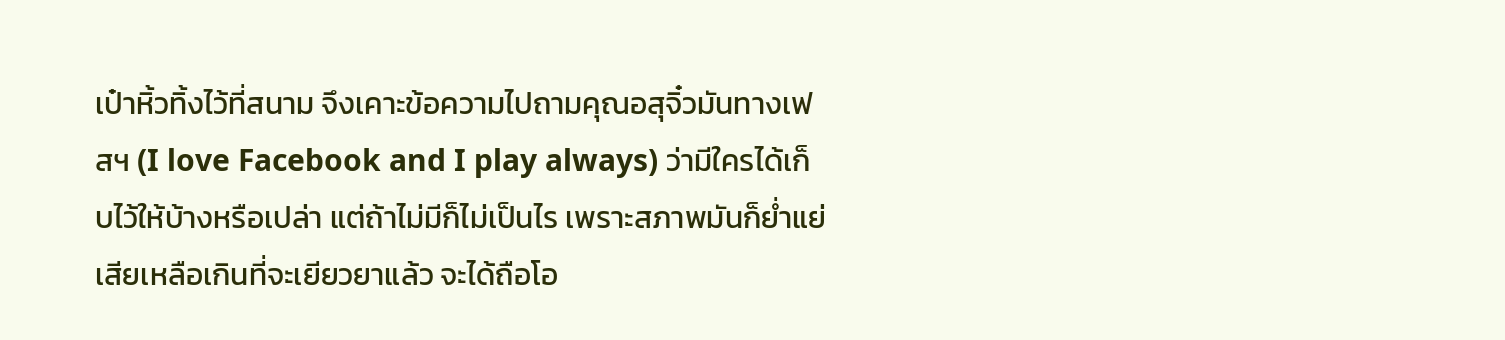เป๋าหิ้วทิ้งไว้ที่สนาม จึงเคาะข้อความไปถามคุณอสุจิ๋วมันทางเฟสฯ (I love Facebook and I play always) ว่ามีใครได้เก็บไว้ให้บ้างหรือเปล่า แต่ถ้าไม่มีก็ไม่เป็นไร เพราะสภาพมันก็ย่ำแย่เสียเหลือเกินที่จะเยียวยาแล้ว จะได้ถือโอ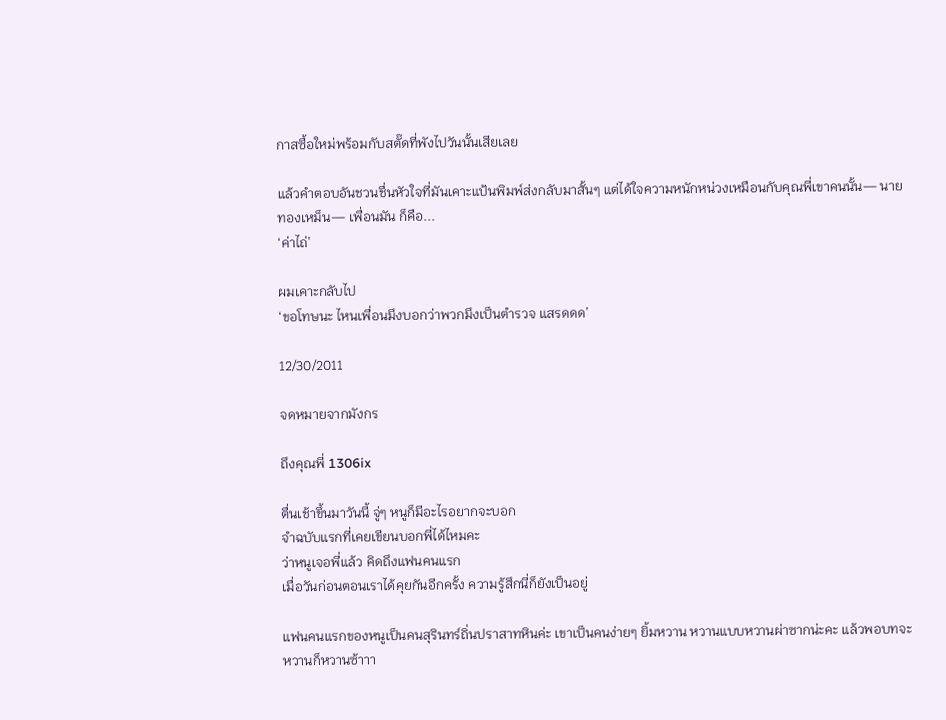กาสซื้อใหม่พร้อมกับสตั๊ดที่พังไปวันนั้นเสียเลย

แล้วคำตอบอันชวนชื่นหัวใจที่มันเคาะแป้นพิมพ์ส่งกลับมาสั้นๆ แต่ได้ใจความหนักหน่วงเหมือนกับคุณพี่เขาคนนั้น— นายทองเหม็น— เพื่อนมัน ก็คือ...
‘ค่าไถ่’

ผมเคาะกลับไป
‘ขอโทษนะ ไหนเพื่อนมึงบอกว่าพวกมึงเป็นตำรวจ แสรดดด’

12/30/2011

จดหมายจากมังกร

ถึงคุณพี่ 1306ix

ตื่นเช้าขึ้นมาวันนี้ จู่ๆ หนูก็มีอะไรอยากจะบอก
จำฉบับแรกที่เคยเขียนบอกพี่ได้ไหมคะ
ว่าหนูเจอพี่แล้ว คิดถึงแฟนคนแรก
เมื่อวันก่อนตอนเราได้คุยกันอีกครั้ง ความรู้สึกนี่ก็ยังเป็นอยู่

แฟนคนแรกของหนูเป็นคนสุรินทร์ถิ่นปราสาทหินค่ะ เขาเป็นคนง่ายๆ ยิ้มหวาน หวานแบบหวานผ่าซากน่ะคะ แล้วพอบทจะหวานก็หวานซ้าาา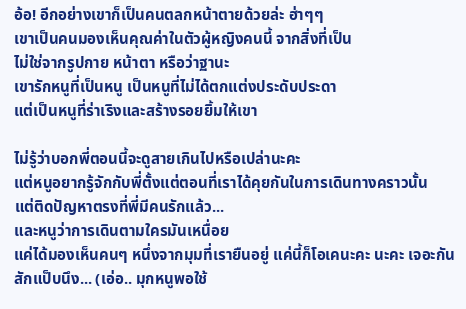อ้อ! อีกอย่างเขาก็เป็นคนตลกหน้าตายด้วยล่ะ ฮ่าๆๆ
เขาเป็นคนมองเห็นคุณค่าในตัวผู้หญิงคนนี้ จากสิ่งที่เป็น
ไม่ใช่จากรูปกาย หน้าตา หรือว่าฐานะ
เขารักหนูที่เป็นหนู เป็นหนูที่ไม่ได้ตกแต่งประดับประดา
แต่เป็นหนูที่ร่าเริงและสร้างรอยยิ้มให้เขา

ไม่รู้ว่าบอกพี่ตอนนี้จะดูสายเกินไปหรือเปล่านะคะ
แต่หนูอยากรู้จักกับพี่ตั้งแต่ตอนที่เราได้คุยกันในการเดินทางคราวนั้น
แต่ติดปัญหาตรงที่พี่มีคนรักแล้ว...
และหนูว่าการเดินตามใครมันเหนื่อย
แค่ได้มองเห็นคนๆ หนึ่งจากมุมที่เรายืนอยู่ แค่นี้ก็โอเคนะคะ นะคะ เจอะกันสักแป็บนึง... (เอ่อ.. มุกหนูพอใช้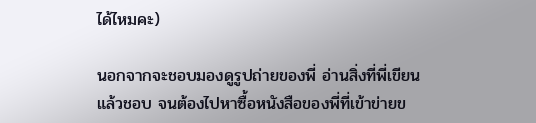ได้ไหมคะ)

นอกจากจะชอบมองดูรูปถ่ายของพี่ อ่านสิ่งที่พี่เขียนแล้วชอบ จนต้องไปหาซื้อหนังสือของพี่ที่เข้าข่ายข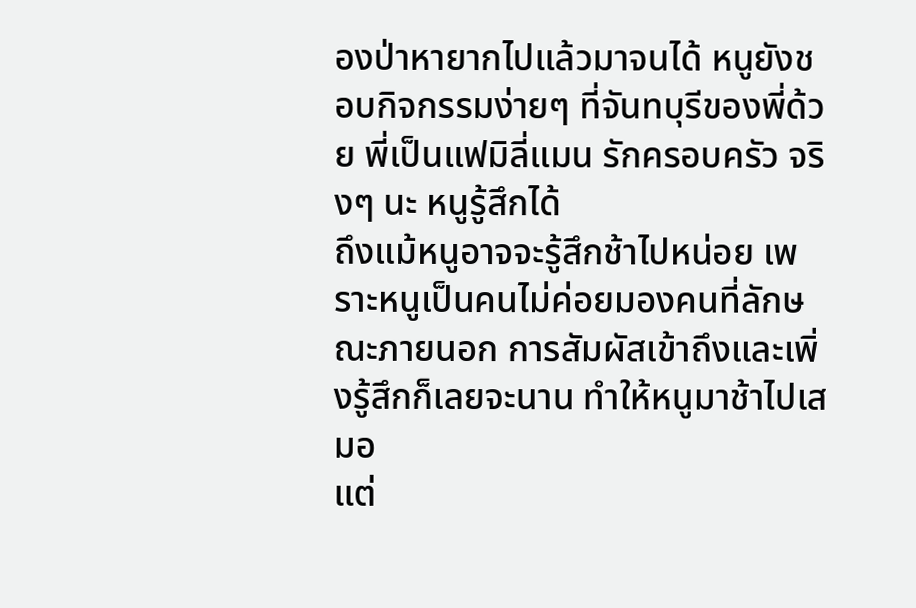องป่าหายากไปแล้วมาจนได้ หนูยังชอบกิจกรรมง่ายๆ ที่จันทบุรีของพี่ด้วย พี่เป็นแฟมิลี่แมน รักครอบครัว จริงๆ นะ หนูรู้สึกได้
ถึงแม้หนูอาจจะรู้สึกช้าไปหน่อย เพราะหนูเป็นคนไม่ค่อยมองคนที่ลักษณะภายนอก การสัมผัสเข้าถึงและเพิ่งรู้สึกก็เลยจะนาน ทำให้หนูมาช้าไปเสมอ
แต่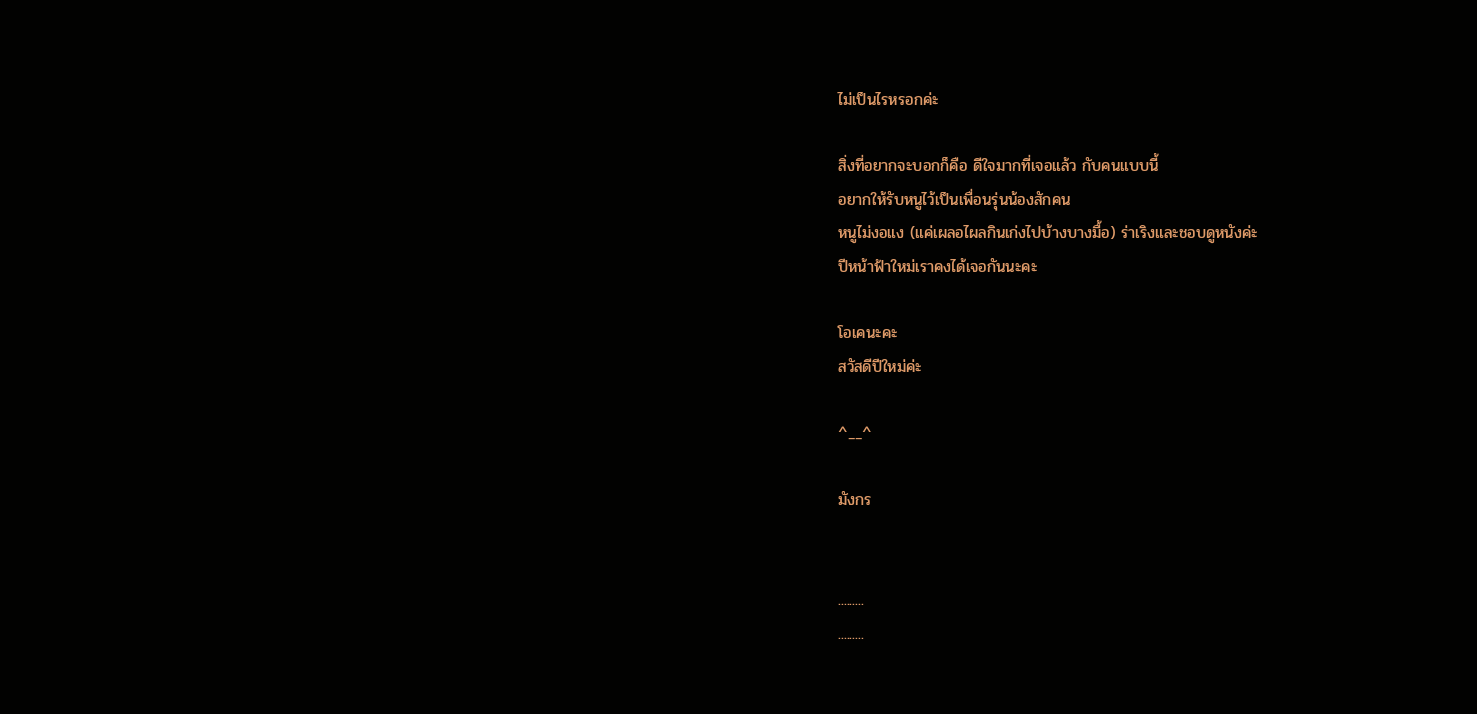ไม่เป็นไรหรอกค่ะ

สิ่งที่อยากจะบอกก็คือ ดีใจมากที่เจอแล้ว กับคนแบบนี้
อยากให้รับหนูไว้เป็นเพื่อนรุ่นน้องสักคน
หนูไม่งอแง (แค่เผลอไผลกินเก่งไปบ้างบางมื้อ) ร่าเริงและชอบดูหนังค่ะ
ปีหน้าฟ้าใหม่เราคงได้เจอกันนะคะ

โอเคนะคะ
สวัสดีปีใหม่ค่ะ

^__^

มังกร


.........
.........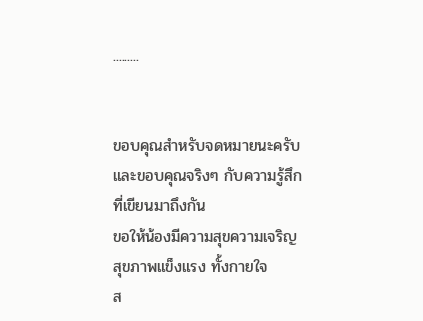.........


ขอบคุณสำหรับจดหมายนะครับ
และขอบคุณจริงๆ กับความรู้สึกที่เขียนมาถึงกัน
ขอให้น้องมีความสุขความเจริญ
สุขภาพแข็งแรง ทั้งกายใจ
ส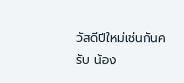วัสดีปีใหม่เช่นกันครับ น้อง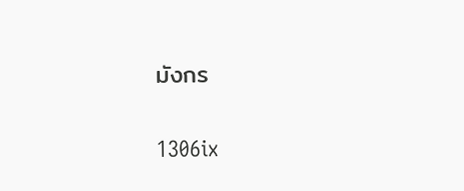มังกร

1306ix